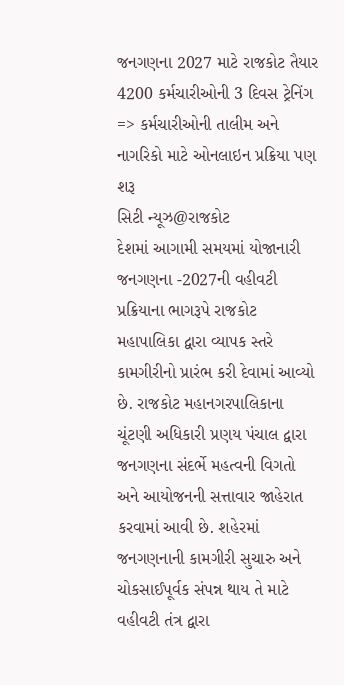જનગણના 2027 માટે રાજકોટ તૈયાર 4200 કર્મચારીઓની 3 દિવસ ટ્રેનિંગ
=> કર્મચારીઓની તાલીમ અને નાગરિકો માટે ઓનલાઇન પ્રક્રિયા પણ શરૂ
સિટી ન્યૂઝ@રાજકોટ
દેશમાં આગામી સમયમાં યોજાનારી જનગણના -2027ની વહીવટી પ્રક્રિયાના ભાગરૂપે રાજકોટ મહાપાલિકા દ્વારા વ્યાપક સ્તરે કામગીરીનો પ્રારંભ કરી દેવામાં આવ્યો છે. રાજકોટ મહાનગરપાલિકાના ચૂંટણી અધિકારી પ્રણય પંચાલ દ્વારા જનગણના સંદર્ભે મહત્વની વિગતો અને આયોજનની સત્તાવાર જાહેરાત કરવામાં આવી છે. શહેરમાં જનગણનાની કામગીરી સુચારુ અને ચોકસાઈપૂર્વક સંપન્ન થાય તે માટે વહીવટી તંત્ર દ્વારા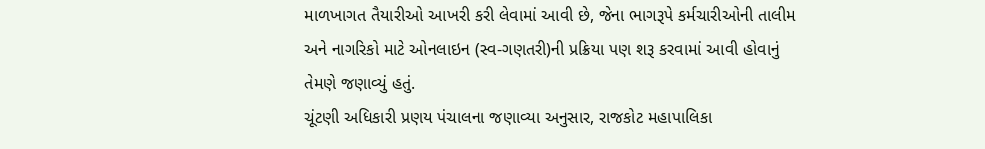માળખાગત તૈયારીઓ આખરી કરી લેવામાં આવી છે, જેના ભાગરૂપે કર્મચારીઓની તાલીમ અને નાગરિકો માટે ઓનલાઇન (સ્વ-ગણતરી)ની પ્રક્રિયા પણ શરૂ કરવામાં આવી હોવાનું તેમણે જણાવ્યું હતું.
ચૂંટણી અધિકારી પ્રણય પંચાલના જણાવ્યા અનુસાર, રાજકોટ મહાપાલિકા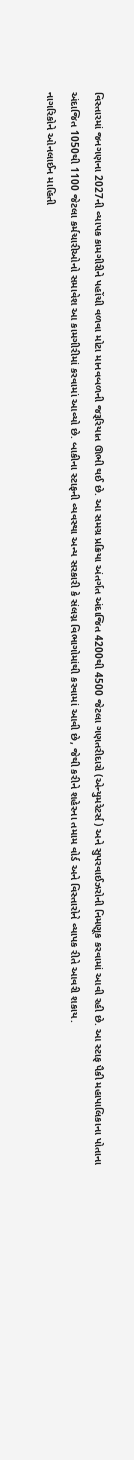વિસ્તારમાં જનગણના 2027ની વ્યાપક કામગીરીને પહોંચી વળવા મોટા માનવબળની જરૂરિયાત ઊભી થઈ છે. આ સમગ્ર પ્રક્રિયા અંતર્ગત અંદાજિત 4200થી 4500 જેટલા ગણતરીદારો (એન્યુમરેટર્સ) અને સુપરવાઈઝરોની નિમણૂક કરવામાં આવી રહી છે. આ સ્ટાફ પૈકી મહાપાલિકાના પોતાના અંદાજિત 1050થી 1100 જેટલા કર્મચારીઓનો સમાવેશ આ કામગીરીમાં કરવામાં આવ્યો છે. બાકીના સ્ટાફની વ્યવસ્થા અન્ય સરકારી કે સંલગ્ન વિભાગોમાંથી કરવામાં આવી છે, જેથી કરીને શહેરના તમામ વોર્ડ અને વિસ્તારોને વ્યાપક રીતે આવરી શકાય.
નાગરિકોને ઓનલાઈન માહિતી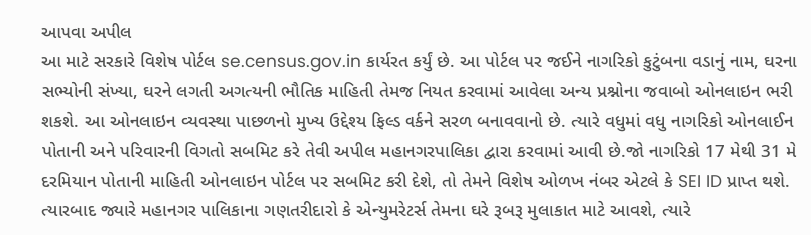આપવા અપીલ
આ માટે સરકારે વિશેષ પોર્ટલ se.census.gov.in કાર્યરત કર્યું છે. આ પોર્ટલ પર જઈને નાગરિકો કુટુંબના વડાનું નામ, ઘરના સભ્યોની સંખ્યા, ઘરને લગતી અગત્યની ભૌતિક માહિતી તેમજ નિયત કરવામાં આવેલા અન્ય પ્રશ્નોના જવાબો ઓનલાઇન ભરી શકશે. આ ઓનલાઇન વ્યવસ્થા પાછળનો મુખ્ય ઉદ્દેશ્ય ફિલ્ડ વર્કને સરળ બનાવવાનો છે. ત્યારે વધુમાં વધુ નાગરિકો ઓનલાઈન પોતાની અને પરિવારની વિગતો સબમિટ કરે તેવી અપીલ મહાનગરપાલિકા દ્વારા કરવામાં આવી છે.જો નાગરિકો 17 મેથી 31 મે દરમિયાન પોતાની માહિતી ઓનલાઇન પોર્ટલ પર સબમિટ કરી દેશે, તો તેમને વિશેષ ઓળખ નંબર એટલે કે SEI ID પ્રાપ્ત થશે. ત્યારબાદ જ્યારે મહાનગર પાલિકાના ગણતરીદારો કે એન્યુમરેટર્સ તેમના ઘરે રૂબરૂ મુલાકાત માટે આવશે, ત્યારે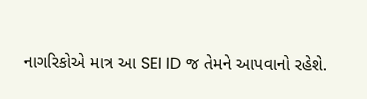નાગરિકોએ માત્ર આ SEI ID જ તેમને આપવાનો રહેશે.